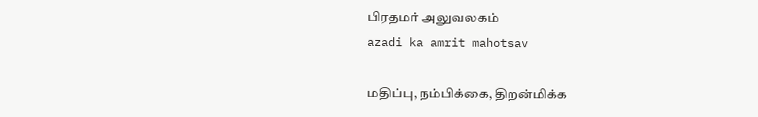பிரதமர் அலுவலகம்
azadi ka amrit mahotsav

மதிப்பு, நம்பிக்கை, திறன்மிக்க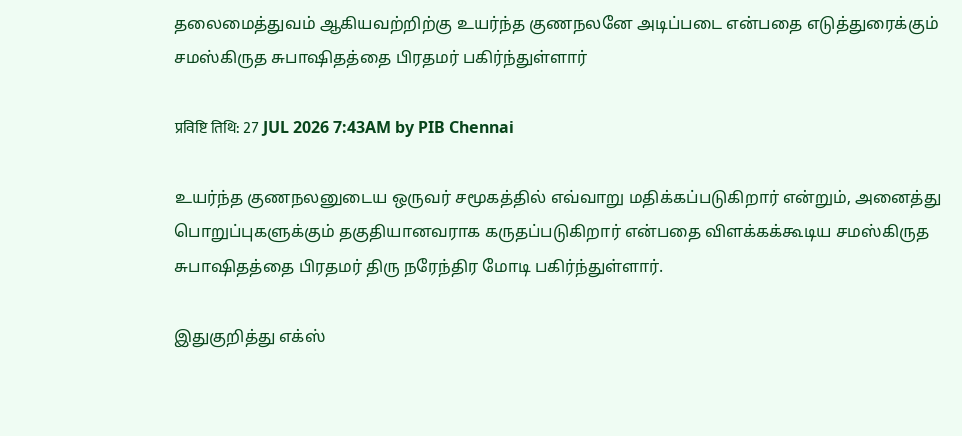தலைமைத்துவம் ஆகியவற்றிற்கு உயர்ந்த குணநலனே அடிப்படை என்பதை எடுத்துரைக்கும் சமஸ்கிருத சுபாஷிதத்தை பிரதமர் பகிர்ந்துள்ளார்

प्रविष्टि तिथि: 27 JUL 2026 7:43AM by PIB Chennai

உயர்ந்த குணநலனுடைய ஒருவர் சமூகத்தில் எவ்வாறு மதிக்கப்படுகிறார் என்றும், அனைத்து பொறுப்புகளுக்கும் தகுதியானவராக கருதப்படுகிறார் என்பதை விளக்கக்கூடிய சமஸ்கிருத சுபாஷிதத்தை பிரதமர் திரு நரேந்திர மோடி பகிர்ந்துள்ளார்.

இதுகுறித்து எக்ஸ்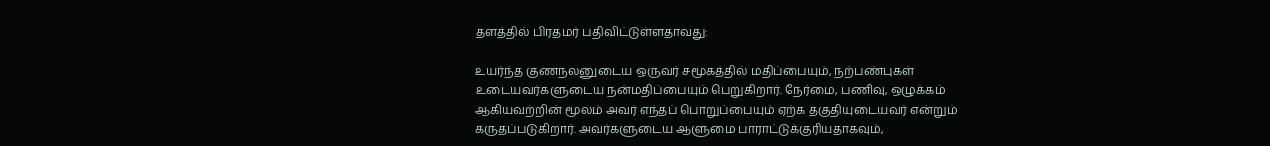தளத்தில் பிரதமர் பதிவிட்டுள்ளதாவது:

உயர்ந்த குணநலனுடைய ஒருவர் சமூகத்தில் மதிப்பையும், நற்பண்புகள் உடையவர்களுடைய நன்மதிப்பையும் பெறுகிறார். நேர்மை, பணிவு, ஒழுக்கம் ஆகியவற்றின் மூலம் அவர் எந்தப் பொறுப்பையும் ஏற்க தகுதியுடையவர் என்றும் கருதப்படுகிறார். அவர்களுடைய ஆளுமை பாராட்டுக்குரியதாகவும்,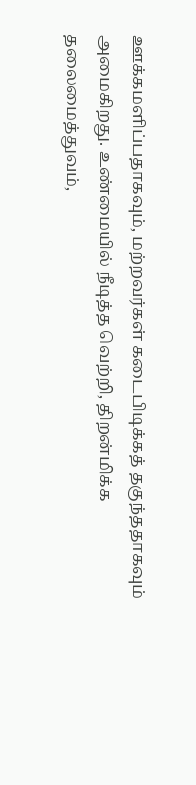ஊக்கமளிப்பதாகவும், மற்றவர்கள் கடைபிடிக்கத் தகுந்ததாகவும் அமைகிறது. உண்மையில் நீடித்த வெற்றி, திறன்மிக்க தலைமைத்துவம்,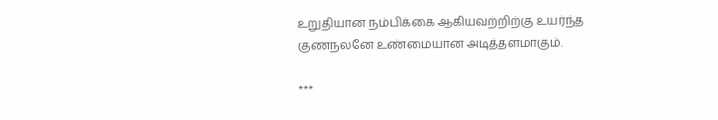உறுதியான நம்பிக்கை ஆகியவற்றிற்கு உயர்ந்த குணநலனே உண்மையான அடித்தளமாகும்.

***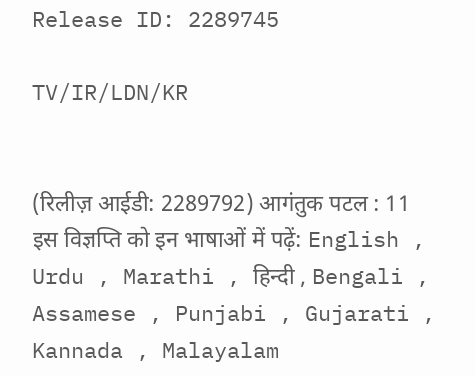Release ID: 2289745

TV/IR/LDN/KR


(रिलीज़ आईडी: 2289792) आगंतुक पटल : 11
इस विज्ञप्ति को इन भाषाओं में पढ़ें: English , Urdu , Marathi , हिन्दी , Bengali , Assamese , Punjabi , Gujarati , Kannada , Malayalam